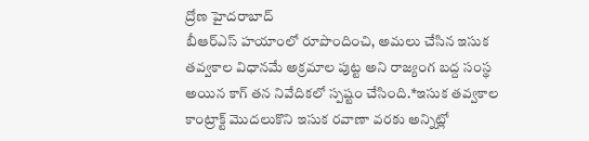ద్రోణ హైదరాబాద్
బీఆర్ఎస్ హయాంలో రూపొందించి, అమలు చేసిన ఇసుక తవ్వకాల విధానమే అక్రమాల పుట్ట అని రాజ్యంగ బద్ద సంస్థ అయిన కాగ్ తన నివేదికలో స్పష్టం చేసింది.*ఇసుక తవ్వకాల కాంట్రాక్ట్ మొదలుకొని ఇసుక రవాణా వరకు అన్నిట్లో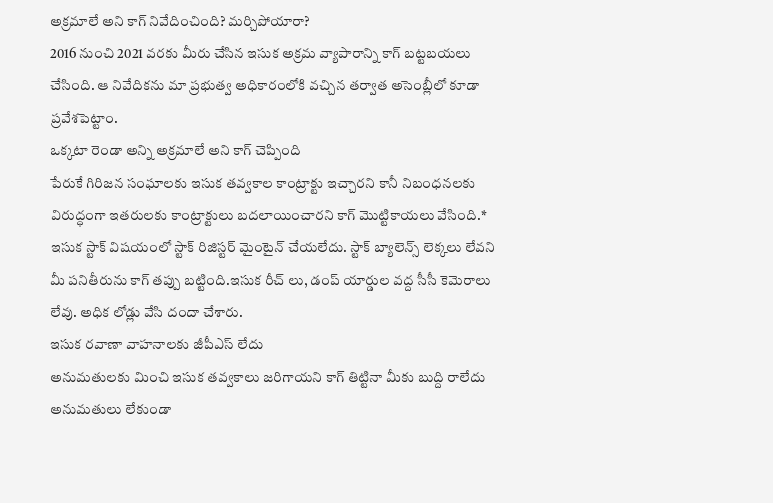అక్రమాలే అని కాగ్ నివేదించింది? మర్చిపోయారా?
2016 నుంచి 2021 వరకు మీరు చేసిన ఇసుక అక్రమ వ్యాపారాన్ని కాగ్ బట్టబయలు చేసింది. ఆ నివేదికను మా ప్రభుత్వ అధికారంలోకి వచ్చిన తర్వాత అసెంబ్లీలో కూడా ప్రవేశపెట్టాం.
ఒక్కటా రెండా అన్ని అక్రమాలే అని కాగ్ చెప్పింది
పేరుకే గిరిజన సంఘాలకు ఇసుక తవ్వకాల కాంట్రాక్టు ఇచ్చారని కానీ నిబంధనలకు విరుద్ధంగా ఇతరులకు కాంట్రాక్టులు బదలాయించారని కాగ్ మొట్టికాయలు వేసింది.*
ఇసుక స్టాక్ విషయంలో స్టాక్ రిజిస్టర్ మైంటైన్ చేయలేదు. స్టాక్ బ్యాలెన్స్ లెక్కలు లేవని మీ పనితీరును కాగ్ తప్పు బట్టింది.ఇసుక రీచ్ లు, డంప్ యార్డుల వద్ద సీసీ కెమెరాలు లేవు. అధిక లోడ్లు వేసి దందా చేశారు.
ఇసుక రవాణా వాహనాలకు జీపీఎస్ లేదు
అనుమతులకు మించి ఇసుక తవ్వకాలు జరిగాయని కాగ్ తిట్టినా మీకు బుద్ది రాలేదు
అనుమతులు లేకుండా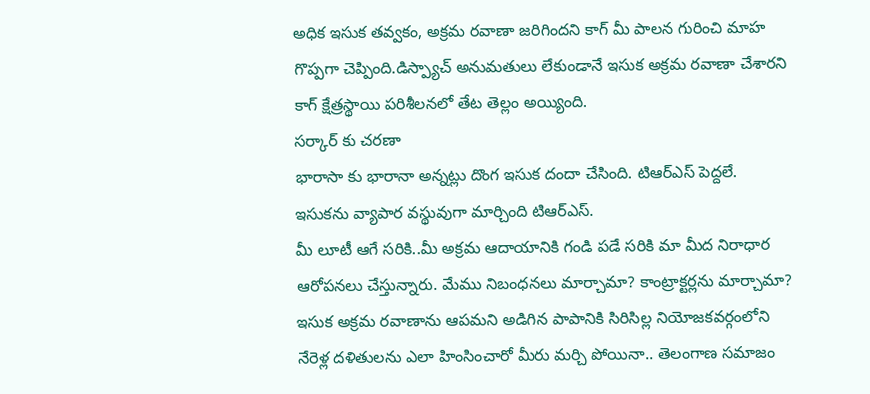అధిక ఇసుక తవ్వకం, అక్రమ రవాణా జరిగిందని కాగ్ మీ పాలన గురించి మాహ గొప్పగా చెప్పింది.డిస్ప్యాచ్ అనుమతులు లేకుండానే ఇసుక అక్రమ రవాణా చేశారని కాగ్ క్షేత్రస్థాయి పరిశీలనలో తేట తెల్లం అయ్యింది.
సర్కార్ కు చరణా
భారాసా కు భారానా అన్నట్లు దొంగ ఇసుక దందా చేసింది. టిఆర్ఎస్ పెద్దలే.
ఇసుకను వ్యాపార వస్థువుగా మార్చింది టిఆర్ఎస్.
మీ లూటీ ఆగే సరికి..మీ అక్రమ ఆదాయానికి గండి పడే సరికి మా మీద నిరాధార ఆరోపనలు చేస్తున్నారు. మేము నిబంధనలు మార్చామా? కాంట్రాక్టర్లను మార్చామా?
ఇసుక అక్రమ రవాణాను ఆపమని అడిగిన పాపానికి సిరిసిల్ల నియోజకవర్గంలోని నేరెళ్ల దళితులను ఎలా హింసించారో మీరు మర్చి పోయినా.. తెలంగాణ సమాజం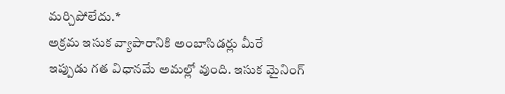మర్చిపోలేదు.*
అక్రమ ఇసుక వ్యాపారానికి అంబాసిడర్లు మీరే
ఇప్పుడు గత విధానమే అమల్లో వుంది. ఇసుక మైనింగ్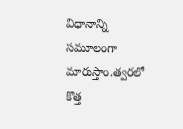విధానాన్ని సమూలంగా మారుస్తాం.త్వరలో కొత్త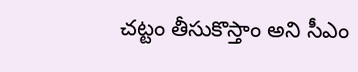చట్టం తీసుకొస్తాం అని సీఎం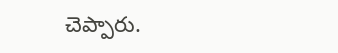చెప్పారు.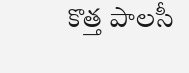కొత్త పాలసీ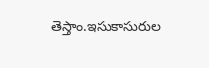తెస్తాం.ఇసుకాసురుల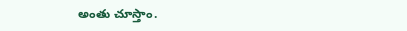అంతు చూస్తాం.